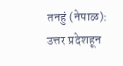तनहुं (नेपाळ): उत्तर प्रदेशहून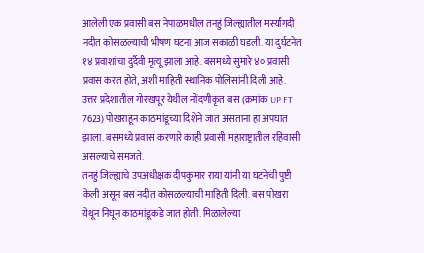आलेली एक प्रवासी बस नेपाळमधील तनहुं जिल्ह्यातील मर्स्यांगदी नदीत कोसळल्याची भीषण घटना आज सकाळी घडली. या दुर्घटनेत १४ प्रवाशांचा दुर्दैवी मृत्यू झाला आहे. बसमध्ये सुमारे ४० प्रवासी प्रवास करत होते, अशी माहिती स्थानिक पोलिसांनी दिली आहे.
उत्तर प्रदेशातील गोरखपूर येथील नोंदणीकृत बस (क्रमांक UP FT 7623) पोखराहून काठमांडूच्या दिशेने जात असताना हा अपघात झाला. बसमध्ये प्रवास करणारे काही प्रवासी महाराष्ट्रातील रहिवासी असल्याचे समजते.
तनहुं जिल्ह्याचे उपअधीक्षक दीपकुमार राया यांनी या घटनेची पुष्टी केली असून बस नदीत कोसळल्याची माहिती दिली. बस पोखरा येथून निघून काठमांडूकडे जात होती. मिळालेल्या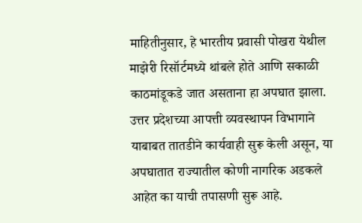माहितीनुसार, हे भारतीय प्रवासी पोखरा येथील माझेरी रिसॉर्टमध्ये थांबले होते आणि सकाळी काठमांडूकडे जात असताना हा अपघात झाला.
उत्तर प्रदेशच्या आपत्ती व्यवस्थापन विभागाने याबाबत तातडीने कार्यवाही सुरू केली असून, या अपघातात राज्यातील कोणी नागरिक अडकले आहेत का याची तपासणी सुरू आहे.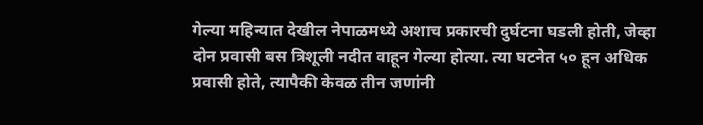गेल्या महिन्यात देखील नेपाळमध्ये अशाच प्रकारची दुर्घटना घडली होती, जेव्हा दोन प्रवासी बस त्रिशूली नदीत वाहून गेल्या होत्या. त्या घटनेत ५० हून अधिक प्रवासी होते, त्यापैकी केवळ तीन जणांनी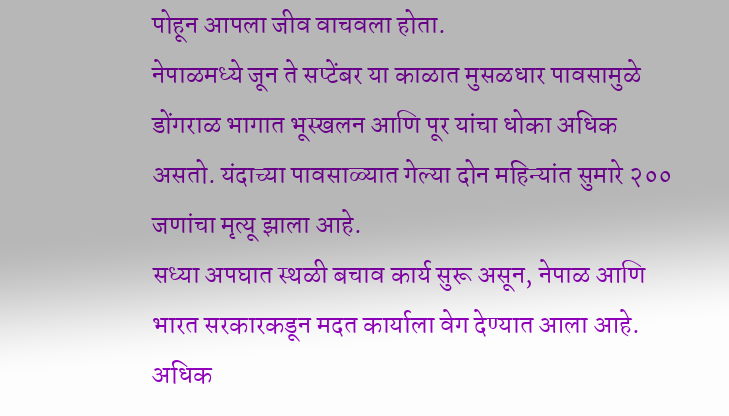पोहून आपला जीव वाचवला होता.
नेपाळमध्ये जून ते सप्टेंबर या काळात मुसळधार पावसामुळे डोंगराळ भागात भूस्खलन आणि पूर यांचा धोका अधिक असतो. यंदाच्या पावसाळ्यात गेल्या दोन महिन्यांत सुमारे २०० जणांचा मृत्यू झाला आहे.
सध्या अपघात स्थळी बचाव कार्य सुरू असून, नेपाळ आणि भारत सरकारकडून मदत कार्याला वेग देण्यात आला आहे. अधिक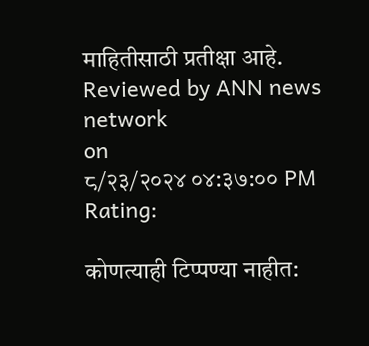माहितीसाठी प्रतीक्षा आहे.
Reviewed by ANN news network
on
८/२३/२०२४ ०४:३७:०० PM
Rating:

कोणत्याही टिप्पण्या नाहीत: